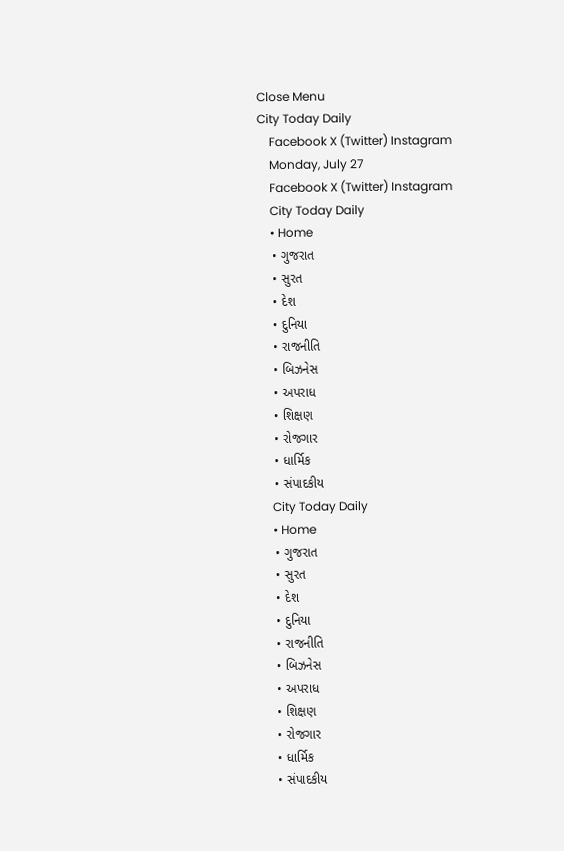Close Menu
City Today Daily
    Facebook X (Twitter) Instagram
    Monday, July 27
    Facebook X (Twitter) Instagram
    City Today Daily
    • Home
    • ગુજરાત
    • સુરત
    • દેશ
    • દુનિયા
    • રાજનીતિ
    • બિઝનેસ
    • અપરાધ
    • શિક્ષણ
    • રોજગાર
    • ધાર્મિક
    • સંપાદકીય
    City Today Daily
    • Home
    • ગુજરાત
    • સુરત
    • દેશ
    • દુનિયા
    • રાજનીતિ
    • બિઝનેસ
    • અપરાધ
    • શિક્ષણ
    • રોજગાર
    • ધાર્મિક
    • સંપાદકીય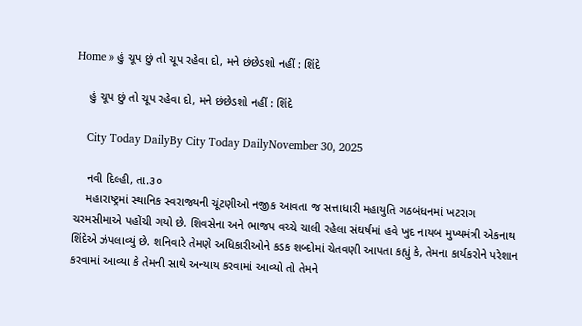Home » હું ચૂપ છું તો ચૂપ રહેવા દો, મને છંછેડશો નહીં : શિંદે

    હું ચૂપ છું તો ચૂપ રહેવા દો, મને છંછેડશો નહીં : શિંદે

    City Today DailyBy City Today DailyNovember 30, 2025

    નવી દિલ્હી, તા.૩૦
    મહારાષ્ટ્રમાં સ્થાનિક સ્વરાજ્યની ચૂંટણીઓ નજીક આવતા જ સત્તાધારી મહાયુતિ ગઠબંધનમાં ખટરાગ ચરમસીમાએ પહોંચી ગયો છે. શિવસેના અને ભાજપ વચ્ચે ચાલી રહેલા સંઘર્ષમાં હવે ખુદ નાયબ મુખ્યમંત્રી એકનાથ શિંદેએ ઝંપલાવ્યું છે. શનિવારે તેમણે અધિકારીઓને કડક શબ્દોમાં ચેતવણી આપતા કહ્યું કે, તેમના કાર્યકરોને પરેશાન કરવામાં આવ્યા કે તેમની સાથે અન્યાય કરવામાં આવ્યો તો તેમને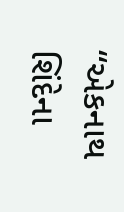“એકનાથ શિંદેના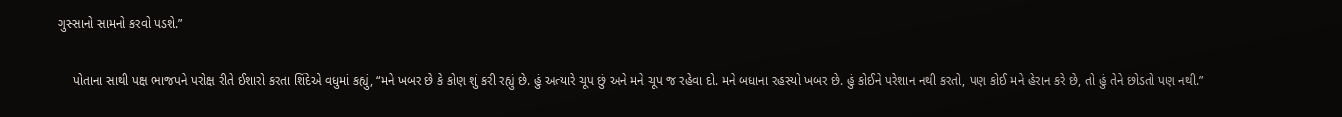ગુસ્સાનો સામનો કરવો પડશે.”

    પોતાના સાથી પક્ષ ભાજપને પરોક્ષ રીતે ઈશારો કરતા શિંદેએ વધુમાં કહ્યું, “મને ખબર છે કે કોણ શું કરી રહ્યું છે. હું અત્યારે ચૂપ છું અને મને ચૂપ જ રહેવા દો. મને બધાના રહસ્યો ખબર છે. હું કોઈને પરેશાન નથી કરતો, પણ કોઈ મને હેરાન કરે છે, તો હું તેને છોડતો પણ નથી.”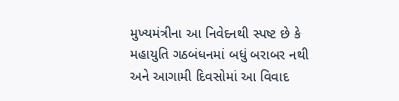મુખ્યમંત્રીના આ નિવેદનથી સ્પષ્ટ છે કે મહાયુતિ ગઠબંધનમાં બધું બરાબર નથી અને આગામી દિવસોમાં આ વિવાદ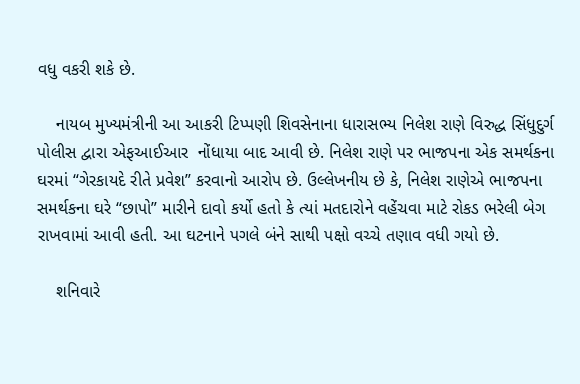વધુ વકરી શકે છે.

    નાયબ મુખ્યમંત્રીની આ આકરી ટિપ્પણી શિવસેનાના ધારાસભ્ય નિલેશ રાણે વિરુદ્ધ સિંધુદુર્ગ પોલીસ દ્વારા એફઆઈઆર  નોંધાયા બાદ આવી છે. નિલેશ રાણે પર ભાજપના એક સમર્થકના ઘરમાં “ગેરકાયદે રીતે પ્રવેશ” કરવાનો આરોપ છે. ઉલ્લેખનીય છે કે, નિલેશ રાણેએ ભાજપના સમર્થકના ઘરે “છાપો” મારીને દાવો કર્યો હતો કે ત્યાં મતદારોને વહેંચવા માટે રોકડ ભરેલી બેગ રાખવામાં આવી હતી. આ ઘટનાને પગલે બંને સાથી પક્ષો વચ્ચે તણાવ વધી ગયો છે.

    શનિવારે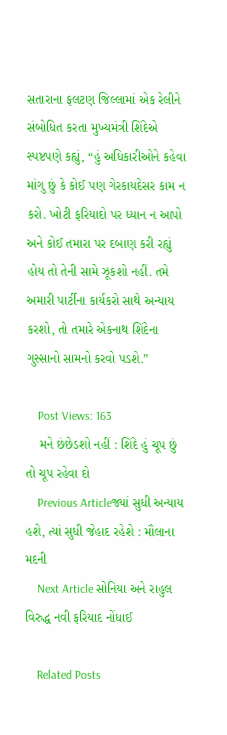સતારાના ફલટણ જિલ્લામાં એક રેલીને સંબોધિત કરતા મુખ્યમંત્રી શિંદેએ સ્પષ્ટપણે કહ્યું, “હું અધિકારીઓને કહેવા માંગુ છું કે કોઈ પણ ગેરકાયદેસર કામ ન કરો. ખોટી ફરિયાદો પર ધ્યાન ન આપો અને કોઈ તમારા પર દબાણ કરી રહ્યું હોય તો તેની સામે ઝૂકશો નહીં. તમે અમારી પાર્ટીના કાર્યકરો સાથે અન્યાય કરશો, તો તમારે એકનાથ શિંદેના ગુસ્સાનો સામનો કરવો પડશે.”

    Post Views: 163
    મને છંછેડશો નહીં : શિંદે હું ચૂપ છું તો ચૂપ રહેવા દો
    Previous Articleજ્યાં સુધી અન્યાય હશે, ત્યાં સુધી જેહાદ રહેશે : મૌલાના મદની
    Next Article સોનિયા અને રાહુલ વિરુદ્ધ નવી ફરિયાદ નોંધાઈ

    Related Posts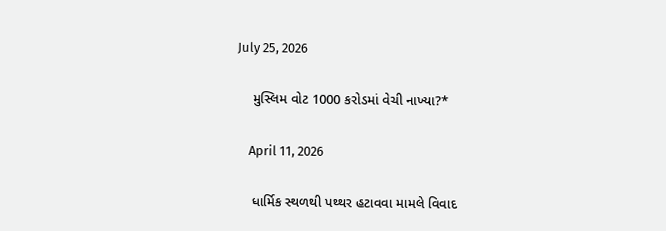July 25, 2026

    મુસ્લિમ વોટ 1000 કરોડમાં વેચી નાખ્યા?*

    April 11, 2026

    ધાર્મિક સ્થળથી પથ્થર હટાવવા મામલે વિવાદ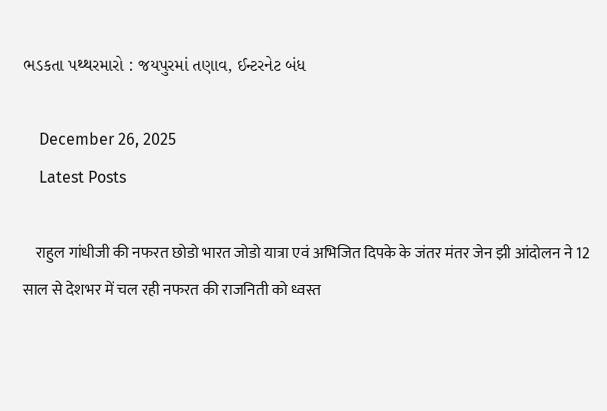ભડકતા પથ્થરમારો : જયપુરમાં તણાવ, ઈન્ટરનેટ બંધ

    December 26, 2025
    Latest Posts

    राहुल गांधीजी की नफरत छोडो भारत जोडो यात्रा एवं अभिजित दिपके के जंतर मंतर जेन झी आंदोलन ने 12 साल से देशभर में चल रही नफरत की राजनिती को ध्वस्त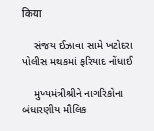किया

    સંજય ઈઝાવા સામે ખટોદરા પોલીસ મથકમાં ફરિયાદ નોંધાઈ

    મુખ્યમંત્રીશ્રીને નાગરિકોના બંધારણીય મૌલિક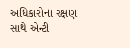અધિકારોના રક્ષણ સાથે એન્ટી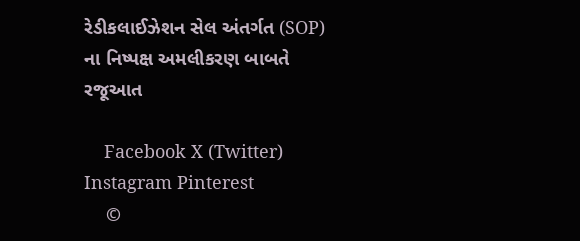રેડીકલાઈઝેશન સેલ અંતર્ગત (SOP) ના નિષ્પક્ષ અમલીકરણ બાબતે રજૂઆત

    Facebook X (Twitter) Instagram Pinterest
    ©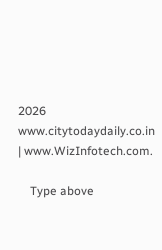2026 www.citytodaydaily.co.in | www.WizInfotech.com.

    Type above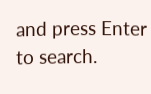and press Enter to search.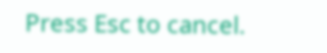Press Esc to cancel.